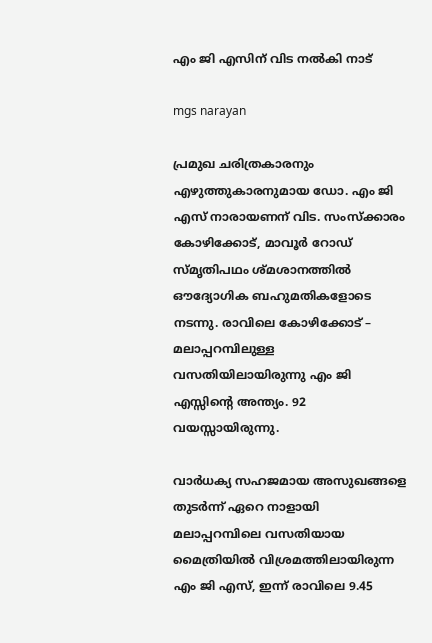എം ജി എസിന് വിട നൽകി നാട്

mgs narayan

പ്രമുഖ ചരിത്രകാരനും എഴുത്തുകാരനുമായ ഡോ. എം ജി എസ് നാരായണന് വിട. സംസ്ക്കാരം കോഴിക്കോട്, മാവൂർ റോഡ് സ്മൃതിപഥം ശ്മശാനത്തിൽ ഔദ്യോഗിക ബഹുമതികളോടെ നടന്നു. രാവിലെ കോഴിക്കോട് – മലാപ്പറമ്പിലുള്ള വസതിയിലായിരുന്നു എം ജി എസ്സിൻ്റെ അന്ത്യം. 92 വയസ്സായിരുന്നു.

വാർധക്യ സഹജമായ അസുഖങ്ങളെ തുടർന്ന് ഏറെ നാളായി മലാപ്പറമ്പിലെ വസതിയായ മൈത്രിയിൽ വിശ്രമത്തിലായിരുന്ന എം ജി എസ്, ഇന്ന് രാവിലെ 9.45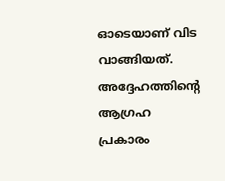ഓടെയാണ് വിട വാങ്ങിയത്. അദ്ദേഹത്തിൻ്റെ ആഗ്രഹ പ്രകാരം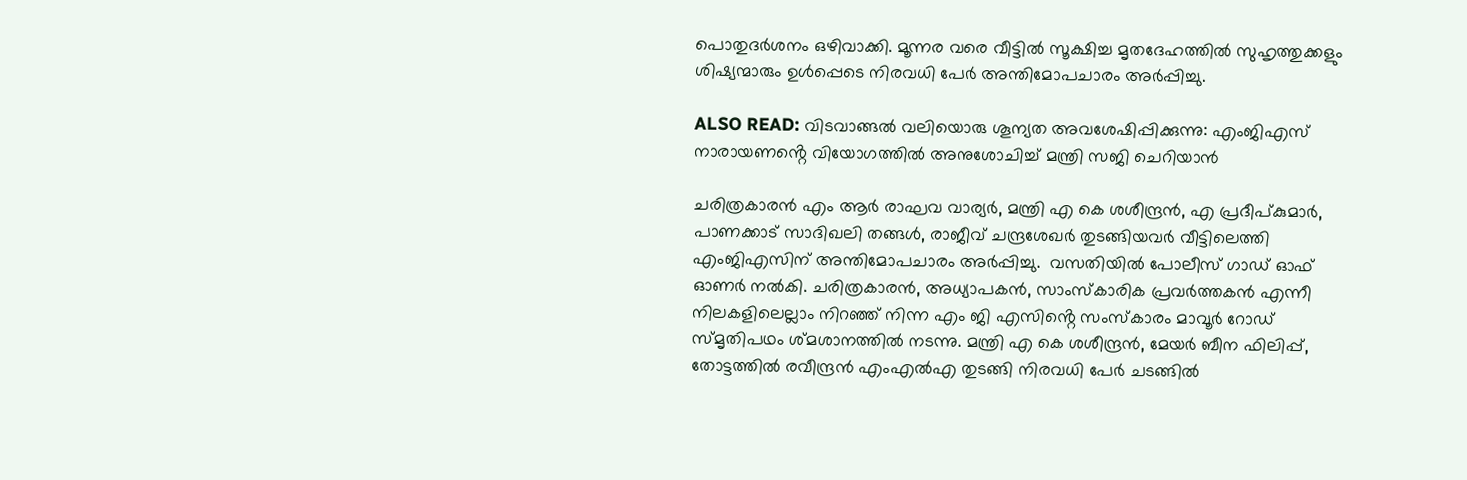പൊതുദർശനം ഒഴിവാക്കി. മൂന്നര വരെ വീട്ടിൽ സൂക്ഷിച്ച മൃതദേഹത്തിൽ സുഹൃത്തുക്കളും ശിഷ്യന്മാരും ഉൾപ്പെടെ നിരവധി പേർ അന്തിമോപചാരം അർപ്പിച്ചു.

ALSO READ: വിടവാങ്ങല്‍ വലിയൊരു ശൂന്യത അവശേഷിപ്പിക്കുന്നു: എംജിഎസ് നാരായണൻ്റെ വിയോഗത്തില്‍ അനുശോചിച്ച് മന്ത്രി സജി ചെറിയാന്‍

ചരിത്രകാരൻ എം ആർ രാഘവ വാര്യർ, മന്ത്രി എ കെ ശശീന്ദ്രൻ, എ പ്രദീപ്കുമാർ, പാണക്കാട് സാദിഖലി തങ്ങൾ, രാജീവ് ചന്ദ്രശേഖർ തുടങ്ങിയവർ വീട്ടിലെത്തി എംജിഎസിന് അന്തിമോപചാരം അർപ്പിച്ചു.  വസതിയിൽ പോലീസ് ഗാഡ് ഓഫ് ഓണർ നൽകി. ചരിത്രകാരൻ, അധ്യാപകൻ, സാംസ്കാരിക പ്രവർത്തകൻ എന്നീ നിലകളിലെല്ലാം നിറഞ്ഞ് നിന്ന എം ജി എസിൻ്റെ സംസ്കാരം മാവൂർ റോഡ് സ്മൃതിപഥം ശ്മശാനത്തിൽ നടന്നു. മന്ത്രി എ കെ ശശീന്ദ്രൻ, മേയർ ബീന ഫിലിപ്പ്, തോട്ടത്തിൽ രവീന്ദ്രൻ എംഎൽഎ തുടങ്ങി നിരവധി പേർ ചടങ്ങിൽ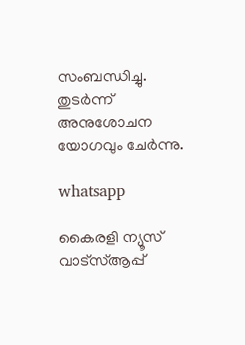സംബന്ധിച്ചു. തുടർന്ന് അനുശോചന യോഗവും ചേർന്നു.

whatsapp

കൈരളി ന്യൂസ് വാട്‌സ്ആപ്പ്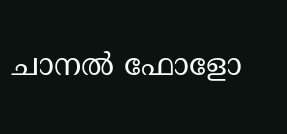ചാനല്‍ ഫോളോ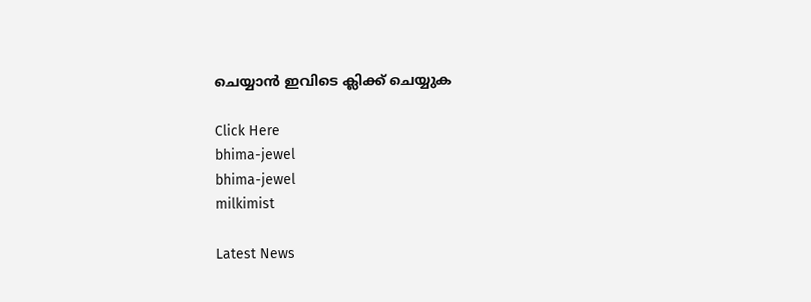ചെയ്യാന്‍ ഇവിടെ ക്ലിക്ക് ചെയ്യുക

Click Here
bhima-jewel
bhima-jewel
milkimist

Latest News